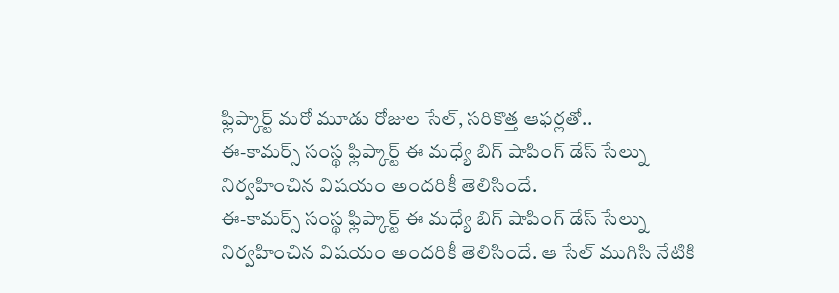ఫ్లిప్కార్ట్ మరో మూడు రోజుల సేల్, సరికొత్త ఆఫర్లతో..
ఈ-కామర్స్ సంస్థ ఫ్లిప్కార్ట్ ఈ మధ్యే బిగ్ షాపింగ్ డేస్ సేల్ను నిర్వహించిన విషయం అందరికీ తెలిసిందే.
ఈ-కామర్స్ సంస్థ ఫ్లిప్కార్ట్ ఈ మధ్యే బిగ్ షాపింగ్ డేస్ సేల్ను నిర్వహించిన విషయం అందరికీ తెలిసిందే. ఆ సేల్ ముగిసి నేటికి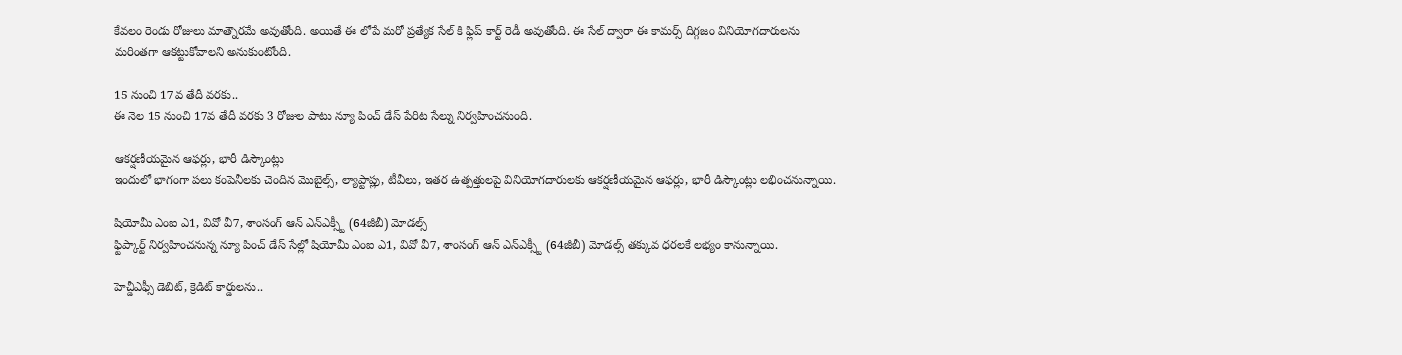కేవలం రెండు రోజులు మాత్నౌరమే అవుతోంది. అయితే ఈ లోపే మరో ప్రత్యేక సేల్ కి ఫ్లిప్ కార్ట్ రెడీ అవుతోంది. ఈ సేల్ ద్వారా ఈ కామర్స్ దిగ్గజం వినియోగదారులను మరింతగా ఆకట్టుకోవాలని అనుకుంటోంది.

15 నుంచి 17వ తేదీ వరకు..
ఈ నెల 15 నుంచి 17వ తేదీ వరకు 3 రోజుల పాటు న్యూ పించ్ డేస్ పేరిట సేల్ను నిర్వహించనుంది.

ఆకర్షణీయమైన ఆఫర్లు, భారీ డిస్కౌంట్లు
ఇందులో భాగంగా పలు కంపెనీలకు చెందిన మొబైల్స్, ల్యాప్టాప్లు, టీవీలు, ఇతర ఉత్పత్తులపై వినియోగదారులకు ఆకర్షణీయమైన ఆఫర్లు, భారీ డిస్కౌంట్లు లభించనున్నాయి.

షియోమీ ఎంఐ ఎ1, వివో వీ7, శాంసంగ్ ఆన్ ఎన్ఎక్స్టీ (64జీబీ) మోడల్స్
ఫ్టిప్కార్ట్ నిర్వహించనున్న న్యూ పించ్ డేస్ సేల్లో షియోమీ ఎంఐ ఎ1, వివో వీ7, శాంసంగ్ ఆన్ ఎన్ఎక్స్టీ (64జీబీ) మోడల్స్ తక్కువ ధరలకే లభ్యం కానున్నాయి.

హెచ్డీఎఫ్సీ డెబిట్, క్రెడిట్ కార్డులను..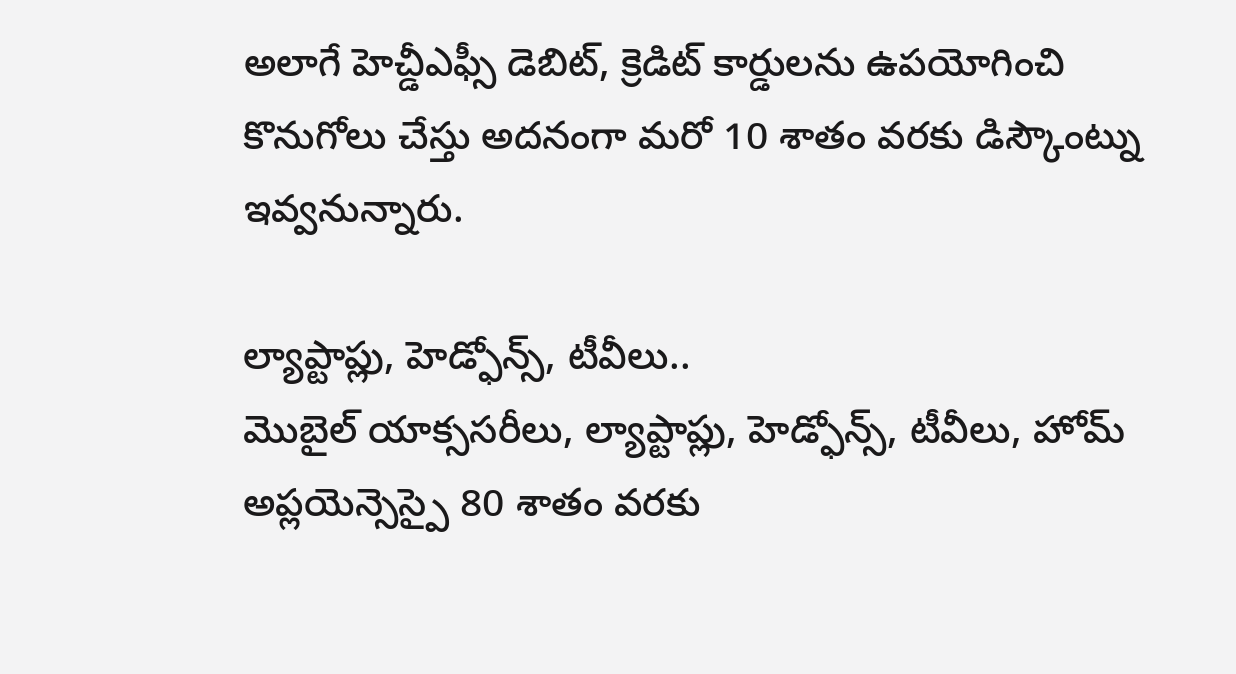అలాగే హెచ్డీఎఫ్సీ డెబిట్, క్రెడిట్ కార్డులను ఉపయోగించి కొనుగోలు చేస్తు అదనంగా మరో 10 శాతం వరకు డిస్కౌంట్ను ఇవ్వనున్నారు.

ల్యాప్టాప్లు, హెడ్ఫోన్స్, టీవీలు..
మొబైల్ యాక్ససరీలు, ల్యాప్టాప్లు, హెడ్ఫోన్స్, టీవీలు, హోమ్ అప్లయెన్సెస్పై 80 శాతం వరకు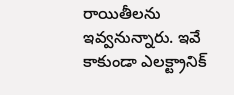రాయితీలను ఇవ్వనున్నారు. ఇవే కాకుండా ఎలక్ట్రానిక్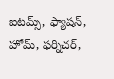ఐటమ్స్, ఫ్యాషన్, హోమ్, ఫర్నిచర్,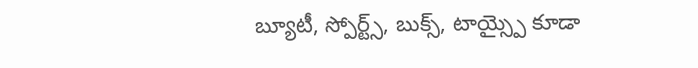బ్యూటీ, స్పోర్ట్స్, బుక్స్, టాయ్స్పై కూడా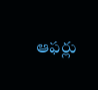ఆఫర్లు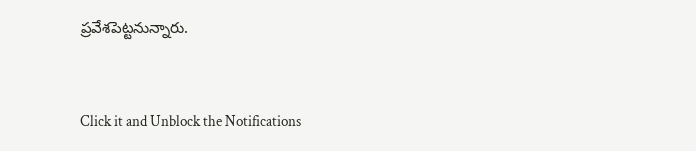ప్రవేశపెట్టనున్నారు.


Click it and Unblock the Notifications